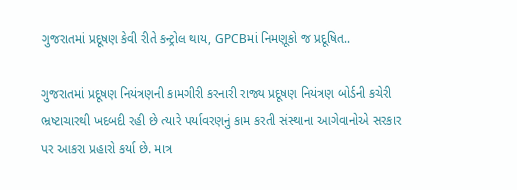ગુજરાતમાં પ્રદૂષણ કેવી રીતે કન્ટ્રોલ થાય, GPCBમાં નિમણૂકો જ પ્રદૂષિત..

ગુજરાતમાં પ્રદૂષણ નિયંત્રણની કામગીરી કરનારી રાજ્ય પ્રદૂષણ નિયંત્રણ બોર્ડની કચેરી ભ્રષ્ટાચારથી ખદબદી રહી છે ત્યારે પર્યાવરણનું કામ કરતી સંસ્થાના આગેવાનોએ સરકાર પર આકરા પ્રહારો કર્યા છે. માત્ર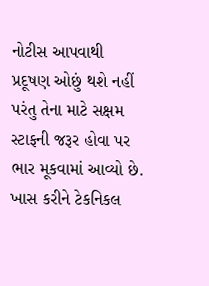નોટીસ આપવાથી પ્રદૂષણ ઓછું થશે નહીં પરંતુ તેના માટે સક્ષમ સ્ટાફની જરૂર હોવા પર ભાર મૂકવામાં આવ્યો છે. ખાસ કરીને ટેકનિકલ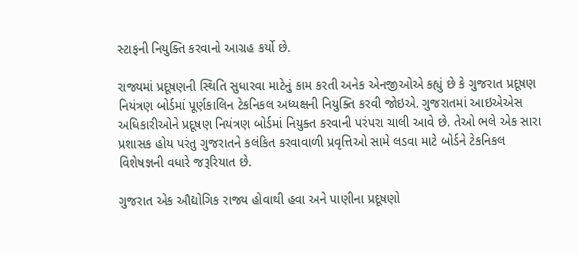સ્ટાફની નિયુક્તિ કરવાનો આગ્રહ કર્યો છે.

રાજ્યમાં પ્રદૂષણની સ્થિતિ સુધારવા માટેનું કામ કરતી અનેક એનજીઓએ કહ્યું છે કે ગુજરાત પ્રદૂષણ નિયંત્રણ બોર્ડમાં પૂર્ણકાલિન ટેકનિકલ અધ્યક્ષની નિયુક્તિ કરવી જોઇએ. ગુજરાતમાં આઇએએસ અધિકારીઓને પ્રદૂષણ નિયંત્રણ બોર્ડમાં નિયુક્ત કરવાની પરંપરા ચાલી આવે છે. તેઓ ભલે એક સારા પ્રશાસક હોય પરંતુ ગુજરાતને કલંકિત કરવાવાળી પ્રવૃત્તિઓ સામે લડવા માટે બોર્ડને ટેકનિકલ વિશેષજ્ઞની વધારે જરૂરિયાત છે.

ગુજરાત એક ઔદ્યોગિક રાજ્ય હોવાથી હવા અને પાણીના પ્રદૂષણો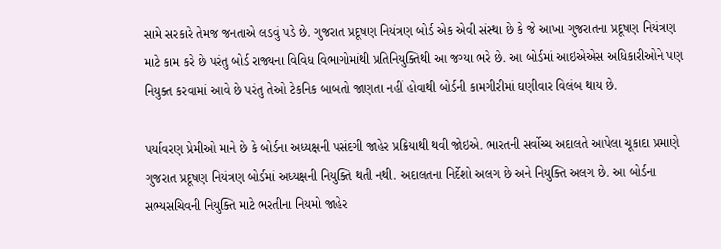સામે સરકારે તેમજ જનતાએ લડવું પડે છે. ગુજરાત પ્રદૂષણ નિયંત્રણ બોર્ડ એક એવી સંસ્થા છે કે જે આખા ગુજરાતના પ્રદૂષણ નિયંત્રણ માટે કામ કરે છે પરંતુ બોર્ડ રાજ્યના વિવિધ વિભાગોમાંથી પ્રતિનિયુક્તિથી આ જગ્યા ભરે છે. આ બોર્ડમાં આઇએએસ અધિકારીઓને પણ નિયુક્ત કરવામાં આવે છે પરંતુ તેઓ ટેકનિક બાબતો જાણતા નહીં હોવાથી બોર્ડની કામગીરીમાં ઘણીવાર વિલંબ થાય છે.

પર્યાવરણ પ્રેમીઓ માને છે કે બોર્ડના અધ્યક્ષની પસંદગી જાહેર પ્રક્રિયાથી થવી જોઇએ. ભારતની સર્વોચ્ચ અદાલતે આપેલા ચૂકાદા પ્રમાણે ગુજરાત પ્રદૂષણ નિયંત્રણ બોર્ડમાં અધ્યક્ષની નિયુક્તિ થતી નથી. અદાલતના નિર્દેશો અલગ છે અને નિયુક્તિ અલગ છે. આ બોર્ડના સભ્યસચિવની નિયુક્તિ માટે ભરતીના નિયમો જાહેર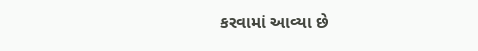કરવામાં આવ્યા છે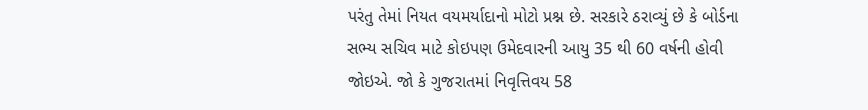પરંતુ તેમાં નિયત વયમર્યાદાનો મોટો પ્રશ્ન છે. સરકારે ઠરાવ્યું છે કે બોર્ડના સભ્ય સચિવ માટે કોઇપણ ઉમેદવારની આયુ 35 થી 60 વર્ષની હોવી જોઇએ. જો કે ગુજરાતમાં નિવૃત્તિવય 58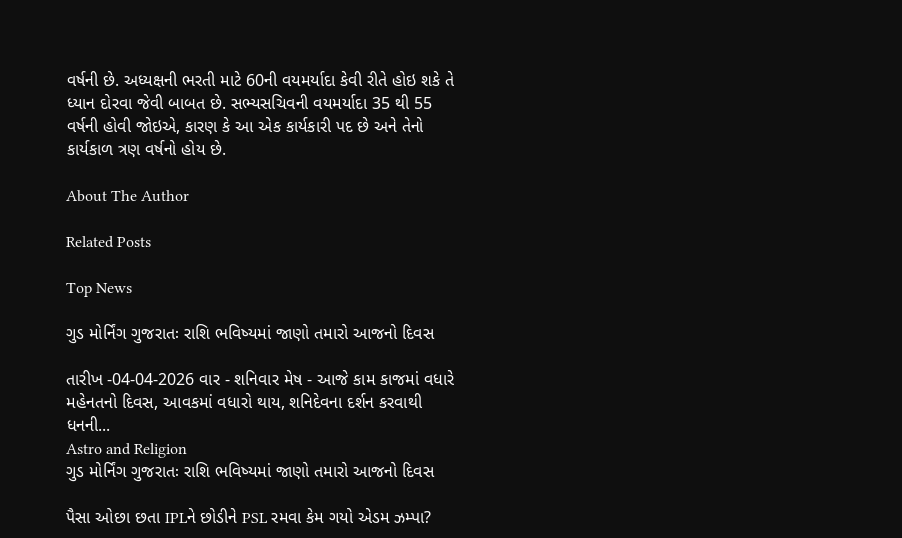વર્ષની છે. અધ્યક્ષની ભરતી માટે 60ની વયમર્યાદા કેવી રીતે હોઇ શકે તે ધ્યાન દોરવા જેવી બાબત છે. સભ્યસચિવની વયમર્યાદા 35 થી 55 વર્ષની હોવી જોઇએ, કારણ કે આ એક કાર્યકારી પદ છે અને તેનો કાર્યકાળ ત્રણ વર્ષનો હોય છે.

About The Author

Related Posts

Top News

ગુડ મોર્નિંગ ગુજરાતઃ રાશિ ભવિષ્યમાં જાણો તમારો આજનો દિવસ

તારીખ -04-04-2026 વાર - શનિવાર મેષ - આજે કામ કાજમાં વધારે મહેનતનો દિવસ, આવકમાં વધારો થાય, શનિદેવના દર્શન કરવાથી ધનની...
Astro and Religion
ગુડ મોર્નિંગ ગુજરાતઃ રાશિ ભવિષ્યમાં જાણો તમારો આજનો દિવસ

પૈસા ઓછા છતા IPLને છોડીને PSL રમવા કેમ ગયો એડમ ઝમ્પા?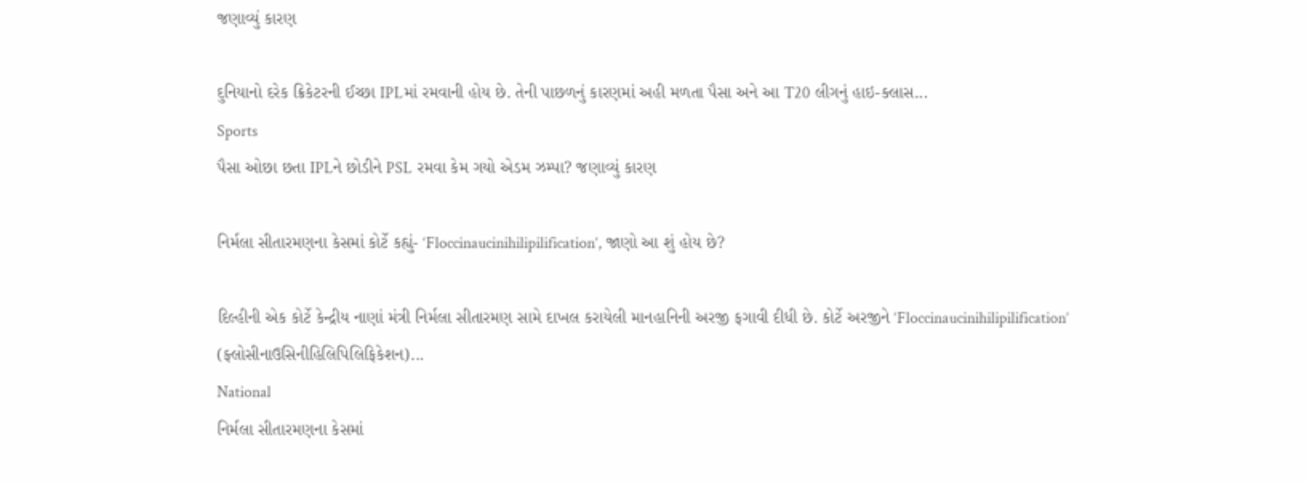જણાવ્યું કારણ

દુનિયાનો દરેક ક્રિકેટરની ઈચ્છા IPLમાં રમવાની હોય છે. તેની પાછળનું કારણમાં અહી મળતા પૈસા અને આ T20 લીગનું હાઇ-ક્લાસ...
Sports
પૈસા ઓછા છતા IPLને છોડીને PSL રમવા કેમ ગયો એડમ ઝમ્પા? જણાવ્યું કારણ

નિર્મલા સીતારમણના કેસમાં કોર્ટે કહ્યું- ‘Floccinaucinihilipilification’, જાણો આ શું હોય છે?

દિલ્હીની એક કોર્ટે કેન્દ્રીય નાણાં મંત્રી નિર્મલા સીતારમણ સામે દાખલ કરાયેલી માનહાનિની અરજી ફગાવી દીધી છે. કોર્ટે અરજીને ‘Floccinaucinihilipilification’ (ફ્લોસીનાઉસિનીહિલિપિલિફિકેશન)...
National
નિર્મલા સીતારમણના કેસમાં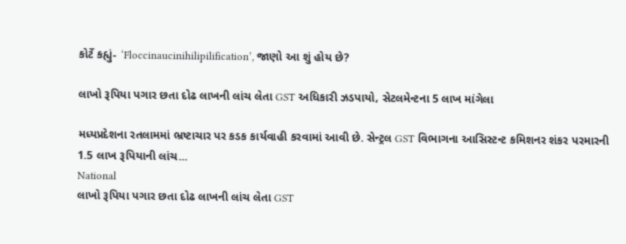કોર્ટે કહ્યું- ‘Floccinaucinihilipilification’, જાણો આ શું હોય છે?

લાખો રૂપિયા પગાર છતા દોઢ લાખની લાંચ લેતા GST અધિકારી ઝડપાયો, સેટલમેન્ટના 5 લાખ માંગેલા

મધ્યપ્રદેશના રતલામમાં ભ્રષ્ટાચાર પર કડક કાર્યવાહી કરવામાં આવી છે. સેન્ટ્રલ GST વિભાગના આસિસ્ટન્ટ કમિશનર શંકર પરમારની 1.5 લાખ રૂપિયાની લાંચ...
National
લાખો રૂપિયા પગાર છતા દોઢ લાખની લાંચ લેતા GST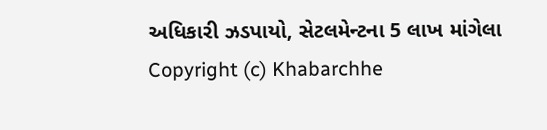અધિકારી ઝડપાયો, સેટલમેન્ટના 5 લાખ માંગેલા
Copyright (c) Khabarchhe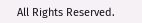All Rights Reserved.